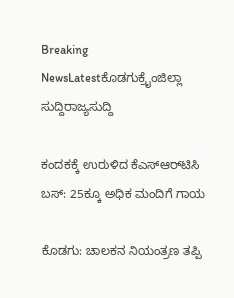Breaking NewsLatestಕೊಡಗುಕ್ರೈಂಜಿಲ್ಲಾ ಸುದ್ದಿರಾಜ್ಯಸುದ್ದಿ

ಕಂದಕಕ್ಕೆ ಉರುಳಿದ ಕೆಎಸ್‌ಆರ್‌ಟಿಸಿ ಬಸ್: 25ಕ್ಕೂ ಅಧಿಕ ಮಂದಿಗೆ ಗಾಯ

ಕೊಡಗು: ಚಾಲಕನ ನಿಯಂತ್ರಣ ತಪ್ಪಿ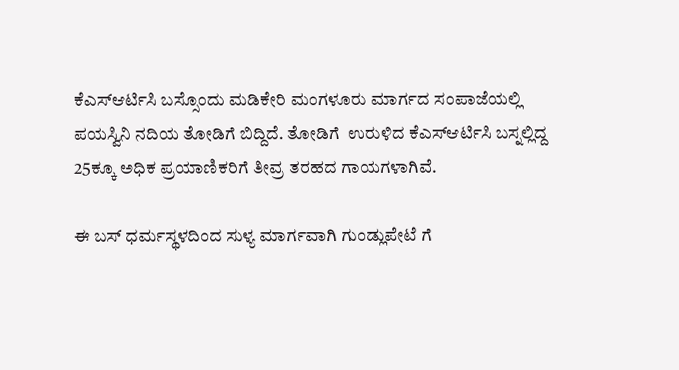ಕೆಎಸ್ಆರ್ಟಿಸಿ ಬಸ್ಸೊಂದು ಮಡಿಕೇರಿ ಮಂಗಳೂರು ಮಾರ್ಗದ ಸಂಪಾಜೆಯಲ್ಲಿ ಪಯಸ್ವಿನಿ ನದಿಯ ತೋಡಿಗೆ ಬಿದ್ದಿದೆ. ತೋಡಿಗೆ  ಉರುಳಿದ ಕೆಎಸ್ಆರ್ಟಿಸಿ ಬಸ್ನಲ್ಲಿದ್ದ 25ಕ್ಕೂ ಅಧಿಕ ಪ್ರಯಾಣಿಕರಿಗೆ ತೀವ್ರ ತರಹದ ಗಾಯಗಳಾಗಿವೆ.

ಈ ಬಸ್ ಧರ್ಮಸ್ಥಳದಿಂದ ಸುಳ್ಯ ಮಾರ್ಗವಾಗಿ ಗುಂಡ್ಲುಪೇಟೆ ಗೆ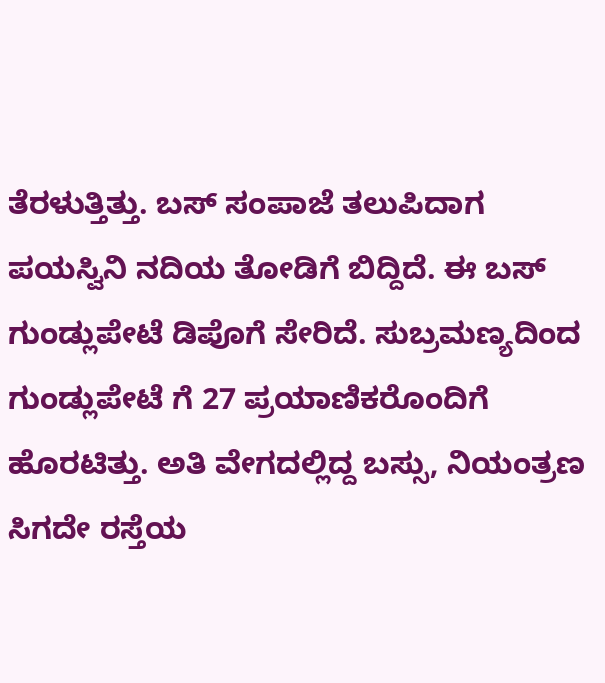ತೆರಳುತ್ತಿತ್ತು. ಬಸ್ ಸಂಪಾಜೆ ತಲುಪಿದಾಗ ಪಯಸ್ವಿನಿ ನದಿಯ ತೋಡಿಗೆ ಬಿದ್ದಿದೆ. ಈ ಬಸ್ ಗುಂಡ್ಲುಪೇಟೆ ಡಿಪೊಗೆ ಸೇರಿದೆ. ಸುಬ್ರಮಣ್ಯದಿಂದ ಗುಂಡ್ಲುಪೇಟೆ ಗೆ 27 ಪ್ರಯಾಣಿಕರೊಂದಿಗೆ ಹೊರಟಿತ್ತು. ಅತಿ ವೇಗದಲ್ಲಿದ್ದ ಬಸ್ಸು, ನಿಯಂತ್ರಣ ಸಿಗದೇ ರಸ್ತೆಯ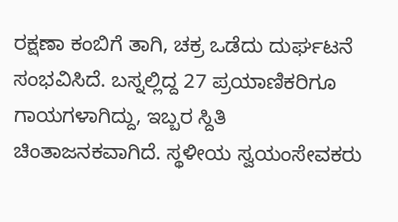ರಕ್ಷಣಾ ಕಂಬಿಗೆ ತಾಗಿ, ಚಕ್ರ ಒಡೆದು ದುರ್ಘಟನೆ ಸಂಭವಿಸಿದೆ. ಬಸ್ನಲ್ಲಿದ್ದ 27 ಪ್ರಯಾಣಿಕರಿಗೂ ಗಾಯಗಳಾಗಿದ್ದು, ಇಬ್ಬರ ಸ್ದಿತಿ ಚಿಂತಾಜನಕವಾಗಿದೆ. ಸ್ಥಳೀಯ ಸ್ವಯಂಸೇವಕರು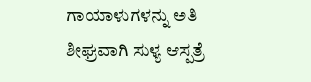ಗಾಯಾಳುಗಳನ್ನು ಅತಿ ಶೀಘ್ರವಾಗಿ ಸುಳ್ಯ ಆಸ್ಪತ್ರೆ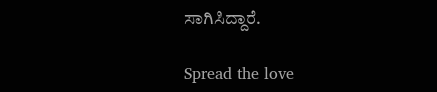ಸಾಗಿಸಿದ್ದಾರೆ.

Spread the love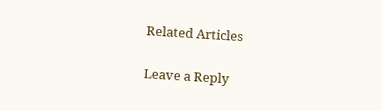Related Articles

Leave a Reply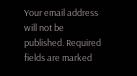Your email address will not be published. Required fields are marked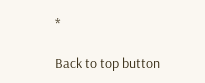*

Back to top button